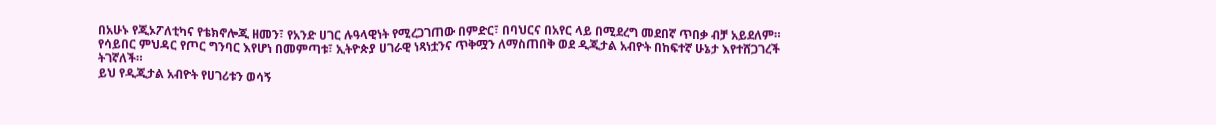በአሁኑ የጂኦፖለቲካና የቴክኖሎጂ ዘመን፣ የአንድ ሀገር ሉዓላዊነት የሚረጋገጠው በምድር፣ በባህርና በአየር ላይ በሚደረግ መደበኛ ጥበቃ ብቻ አይደለም።
የሳይበር ምህዳር የጦር ግንባር እየሆነ በመምጣቱ፣ ኢትዮጵያ ሀገራዊ ነጻነቷንና ጥቅሟን ለማስጠበቅ ወደ ዲጂታል አብዮት በከፍተኛ ሁኔታ እየተሸጋገረች ትገኛለች።
ይህ የዲጂታል አብዮት የሀገሪቱን ወሳኝ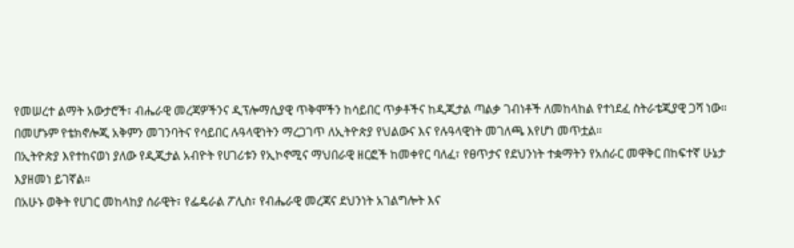የመሠረተ ልማት አውታሮች፣ ብሔራዊ መረጃዎችንና ዲፕሎማሲያዊ ጥቅሞችን ከሳይበር ጥቃቶችና ከዲጂታል ጣልቃ ገብነቶች ለመከላከል የተነደፈ ስትራቴጂያዊ ጋሻ ነው።
በመሆኑም የቴክኖሎጂ አቅምን መገንባትና የሳይበር ሉዓላዊነትን ማረጋገጥ ለኢትዮጵያ የህልውና እና የሉዓላዊነት መገለጫ እየሆነ መጥቷል።
በኢትዮጵያ እየተከናወነ ያለው የዲጂታል አብዮት የሀገሪቱን የኢኮኖሚና ማህበራዊ ዘርፎች ከመቀየር ባለፈ፣ የፀጥታና የደህንነት ተቋማትን የአሰራር መዋቅር በከፍተኛ ሁኔታ እያዘመነ ይገኛል።
በአሁኑ ወቅት የሀገር መከላከያ ሰራዊት፣ የፌዴራል ፖሊስ፣ የብሔራዊ መረጃና ደህንነት አገልግሎት እና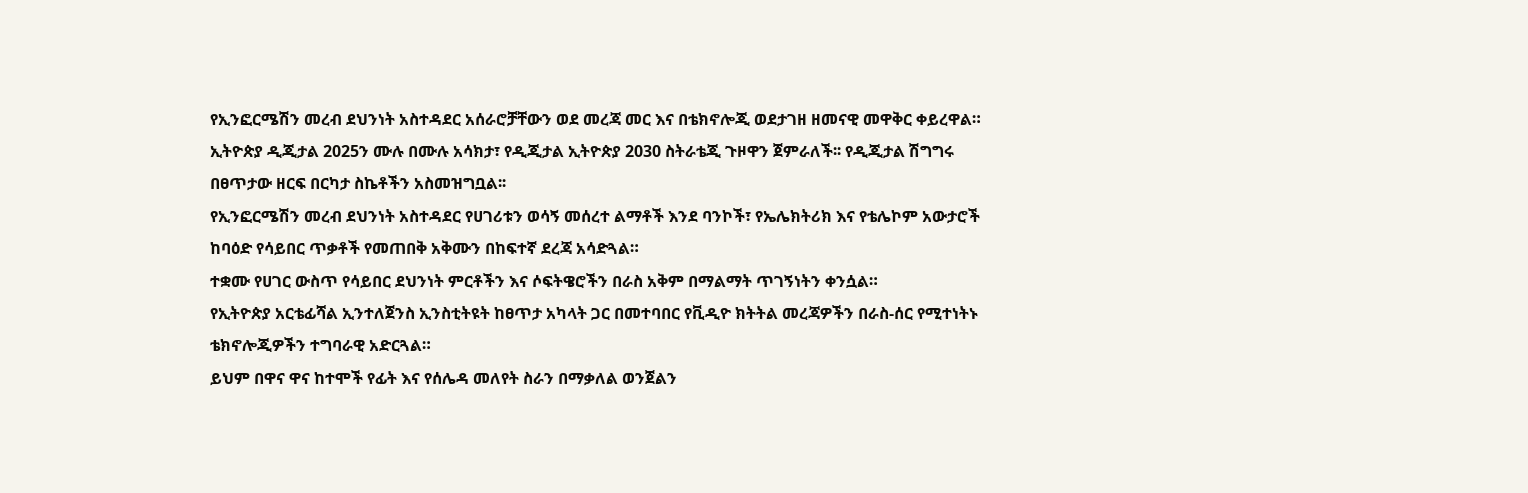የኢንፎርሜሽን መረብ ደህንነት አስተዳደር አሰራሮቻቸውን ወደ መረጃ መር እና በቴክኖሎጂ ወደታገዘ ዘመናዊ መዋቅር ቀይረዋል።
ኢትዮጵያ ዲጂታል 2025ን ሙሉ በሙሉ አሳክታ፣ የዲጂታል ኢትዮጵያ 2030 ስትራቴጂ ጉዞዋን ጀምራለች፡፡ የዲጂታል ሽግግሩ በፀጥታው ዘርፍ በርካታ ስኬቶችን አስመዝግቧል፡፡
የኢንፎርሜሽን መረብ ደህንነት አስተዳደር የሀገሪቱን ወሳኝ መሰረተ ልማቶች እንደ ባንኮች፣ የኤሌክትሪክ እና የቴሌኮም አውታሮች ከባዕድ የሳይበር ጥቃቶች የመጠበቅ አቅሙን በከፍተኛ ደረጃ አሳድጓል።
ተቋሙ የሀገር ውስጥ የሳይበር ደህንነት ምርቶችን እና ሶፍትዌሮችን በራስ አቅም በማልማት ጥገኝነትን ቀንሷል።
የኢትዮጵያ አርቴፊሻል ኢንተለጀንስ ኢንስቲትዩት ከፀጥታ አካላት ጋር በመተባበር የቪዲዮ ክትትል መረጃዎችን በራስ-ሰር የሚተነትኑ ቴክኖሎጂዎችን ተግባራዊ አድርጓል።
ይህም በዋና ዋና ከተሞች የፊት እና የሰሌዳ መለየት ስራን በማቃለል ወንጀልን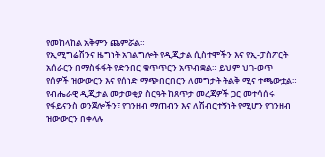የመከላከል አቅምን ጨምሯል።
የኢሚግሬሽንና ዜግነት አገልግሎት የዲጂታል ሲስተሞችን እና የኢ-ፓስፖርት አሰራርን በማስፋፋት የድንበር ቁጥጥርን አጥብቋል። ይህም ህገ-ወጥ የሰዎች ዝውውርን እና የሰነድ ማጭበርበርን ለመግታት ትልቅ ሚና ተጫውቷል።
የብሔራዊ ዲጂታል መታወቂያ ስርዓት ከጸጥታ መረጃዎች ጋር መተሳሰሩ የፋይናንስ ወንጀሎችን፣ የገንዘብ ማጠብን እና ለሽብርተኝነት የሚሆን የገንዘብ ዝውውርን በቀላሉ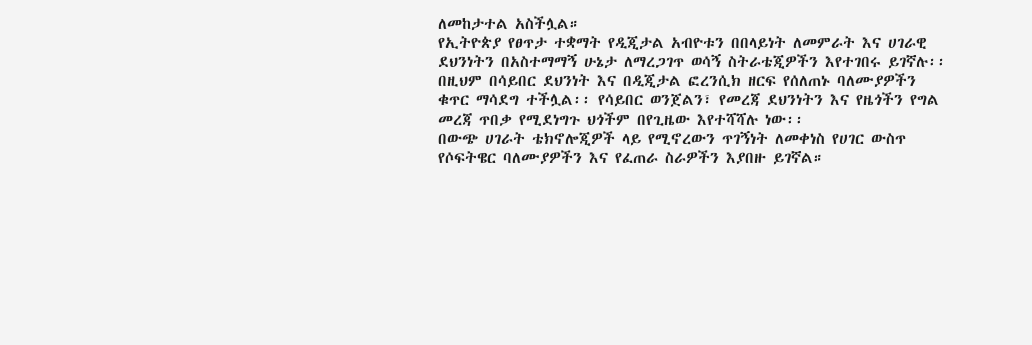ለመከታተል አስችሏል።
የኢትዮጵያ የፀጥታ ተቋማት የዲጂታል አብዮቱን በበላይነት ለመምራት እና ሀገራዊ ደህንነትን በአስተማማኝ ሁኔታ ለማረጋገጥ ወሳኝ ስትራቴጂዎችን እየተገበሩ ይገኛሉ፡፡
በዚህም በሳይበር ደህንነት እና በዲጂታል ፎረንሲክ ዘርፍ የሰለጠኑ ባለሙያዎችን ቁጥር ማሳደግ ተችሏል፡፡ የሳይበር ወንጀልን፣ የመረጃ ደህንነትን እና የዜጎችን የግል መረጃ ጥበቃ የሚደነግጉ ህጎችም በየጊዜው እየተሻሻሉ ነው፡፡
በውጭ ሀገራት ቴክኖሎጂዎች ላይ የሚኖረውን ጥገኝነት ለመቀነስ የሀገር ውስጥ የሶፍትዌር ባለሙያዎችን እና የፈጠራ ስራዎችን እያበዙ ይገኛል።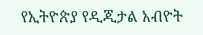የኢትዮጵያ የዲጂታል አብዮት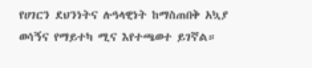የሀገርን ደህንነትና ሉዓላዊነት ከማስጠበቅ አኳያ ወሳኝና የማይተካ ሚና እየተጫወተ ይገኛል።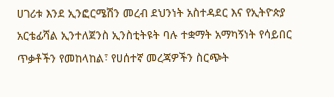ሀገሪቱ እንደ ኢንፎርሜሽን መረብ ደህንነት አስተዳደር እና የኢትዮጵያ አርቴፊሻል ኢንተለጀንስ ኢንስቲትዩት ባሉ ተቋማት አማካኝነት የሳይበር ጥቃቶችን የመከላከል፣ የሀሰተኛ መረጃዎችን ስርጭት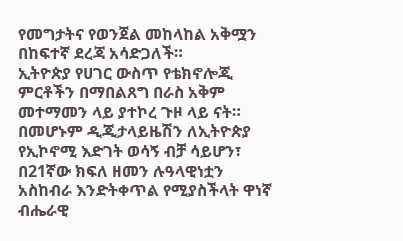የመግታትና የወንጀል መከላከል አቅሟን በከፍተኛ ደረጃ አሳድጋለች።
ኢትዮጵያ የሀገር ውስጥ የቴክኖሎጂ ምርቶችን በማበልጸግ በራስ አቅም መተማመን ላይ ያተኮረ ጉዞ ላይ ናት። በመሆኑም ዲጂታላይዜሽን ለኢትዮጵያ የኢኮኖሚ እድገት ወሳኝ ብቻ ሳይሆን፣ በ21ኛው ክፍለ ዘመን ሉዓላዊነቷን አስከብራ እንድትቀጥል የሚያስችላት ዋነኛ ብሔራዊ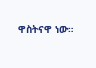ዋስትናዋ ነው።